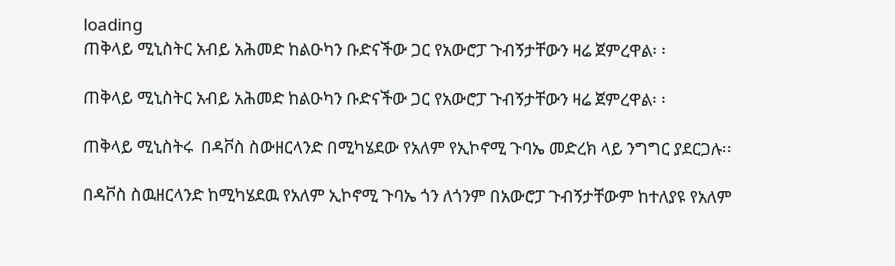loading
ጠቅላይ ሚኒስትር አብይ አሕመድ ከልዑካን ቡድናችው ጋር የአውሮፓ ጉብኝታቸውን ዛሬ ጀምረዋል፡ ፡

ጠቅላይ ሚኒስትር አብይ አሕመድ ከልዑካን ቡድናችው ጋር የአውሮፓ ጉብኝታቸውን ዛሬ ጀምረዋል፡ ፡

ጠቅላይ ሚኒስትሩ  በዳቮስ ስውዘርላንድ በሚካሄደው የአለም የኢኮኖሚ ጉባኤ መድረክ ላይ ንግግር ያደርጋሉ፡፡

በዳቮስ ስዉዘርላንድ ከሚካሄደዉ የአለም ኢኮኖሚ ጉባኤ ጎን ለጎንም በአውሮፓ ጉብኝታቸውም ከተለያዩ የአለም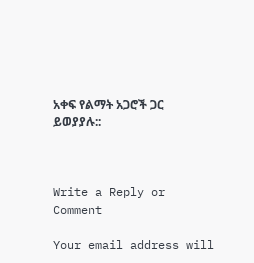አቀፍ የልማት አጋሮች ጋር ይወያያሉ::



Write a Reply or Comment

Your email address will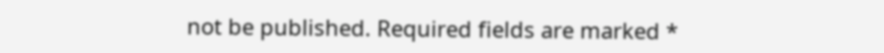not be published. Required fields are marked *